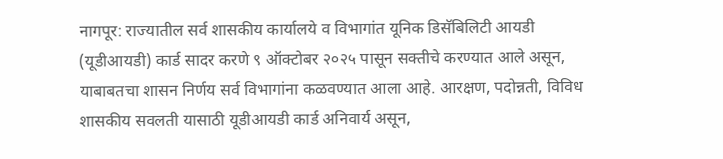नागपूर: राज्यातील सर्व शासकीय कार्यालये व विभागांत यूनिक डिसॅबिलिटी आयडी (यूडीआयडी) कार्ड सादर करणे ९ ऑक्टोबर २०२५ पासून सक्तीचे करण्यात आले असून, याबाबतचा शासन निर्णय सर्व विभागांना कळवण्यात आला आहे. आरक्षण, पदोन्नती, विविध शासकीय सवलती यासाठी यूडीआयडी कार्ड अनिवार्य असून,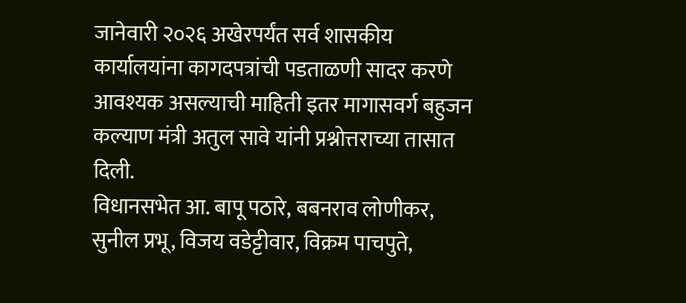जानेवारी २०२६ अखेरपर्यंत सर्व शासकीय कार्यालयांना कागदपत्रांची पडताळणी सादर करणे आवश्यक असल्याची माहिती इतर मागासवर्ग बहुजन कल्याण मंत्री अतुल सावे यांनी प्रश्नोत्तराच्या तासात दिली.
विधानसभेत आ. बापू पठारे, बबनराव लोणीकर, सुनील प्रभू, विजय वडेट्टीवार, विक्रम पाचपुते,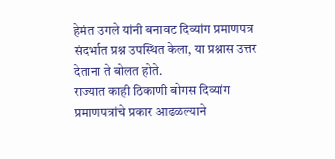हेमंत उगले यांनी बनावट दिव्यांग प्रमाणपत्र संदर्भात प्रश्न उपस्थित केला, या प्रश्नास उत्तर देताना ते बोलत होते.
राज्यात काही ठिकाणी बोगस दिव्यांग प्रमाणपत्रांचे प्रकार आढळल्याने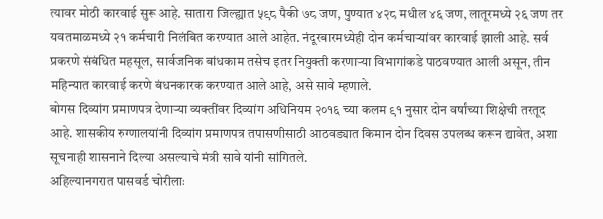त्यावर मोठी कारवाई सुरू आहे. सातारा जिल्ह्यात ५९८ पैकी ७८ जण, पुण्यात ४२८ मधील ४६ जण, लातूरमध्ये २६ जण तर यवतमाळमध्ये २१ कर्मचारी निलंबित करण्यात आले आहेत. नंदूरबारमध्येही दोन कर्मचाऱ्यांवर कारवाई झाली आहे. सर्व प्रकरणे संबंधित महसूल, सार्वजनिक बांधकाम तसेच इतर नियुक्ती करणाऱ्या विभागांकडे पाठवण्यात आली असून, तीन महिन्यात कारवाई करणे बंधनकारक करण्यात आले आहे, असे सावे म्हणाले.
बोगस दिव्यांग प्रमाणपत्र देणाऱ्या व्यक्तींवर दिव्यांग अधिनियम २०१६ च्या कलम ९१ नुसार दोन वर्षांच्या शिक्षेची तरतूद आहे. शासकीय रुग्णालयांनी दिव्यांग प्रमाणपत्र तपासणीसाठी आठवड्यात किमान दोन दिवस उपलब्ध करून द्यावेत, अशा सूचनाही शासनाने दिल्या असल्याचे मंत्री सावे यांनी सांगितले.
अहिल्यानगरात पासवर्ड चोरीलाः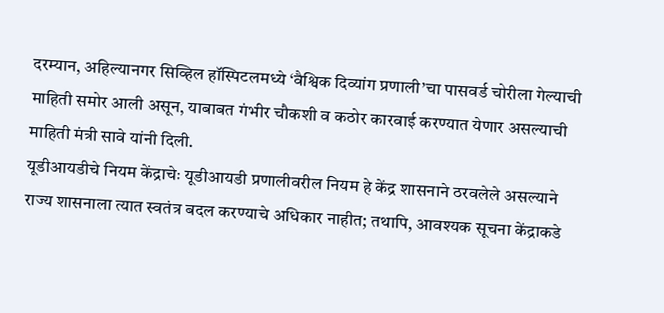दरम्यान, अहिल्यानगर सिव्हिल हॉस्पिटलमध्ये ‘वैश्विक दिव्यांग प्रणाली’चा पासवर्ड चोरीला गेल्याची माहिती समोर आली असून, याबाबत गंभीर चौकशी व कठोर कारवाई करण्यात येणार असल्याची माहिती मंत्री सावे यांनी दिली.
यूडीआयडीचे नियम केंद्राचेः यूडीआयडी प्रणालीवरील नियम हे केंद्र शासनाने ठरवलेले असल्याने राज्य शासनाला त्यात स्वतंत्र बदल करण्याचे अधिकार नाहीत; तथापि, आवश्यक सूचना केंद्राकडे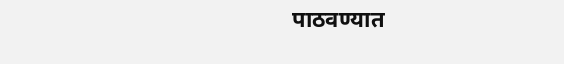पाठवण्यात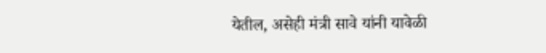येतील, असेही मंत्री सावे यांनी यावेळी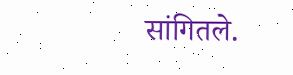सांगितले.